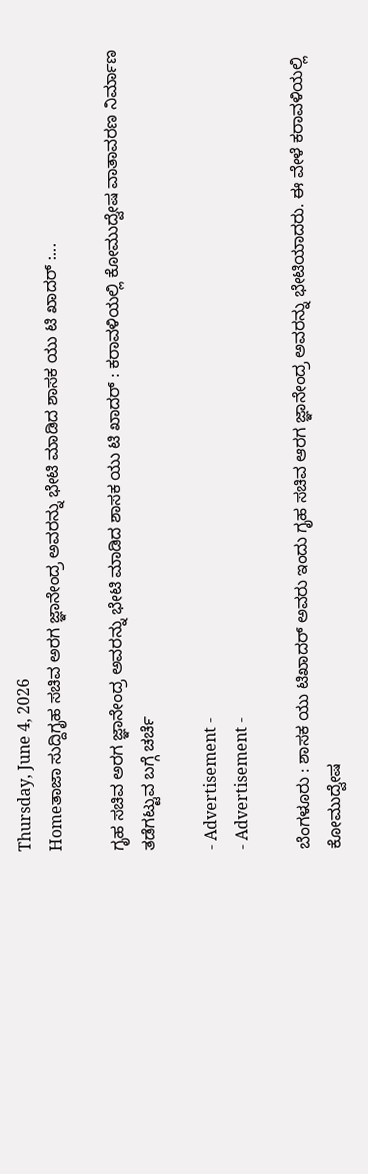Thursday, June 4, 2026
Homeತಾಜಾ ಸುದ್ದಿಗೃಹ ಸಚಿವ ಅರಗ ಜ್ಞಾನೇಂದ್ರ ಅವರನ್ನು ಭೇಟಿ ಮಾಡಿದ ಶಾಸಕ ಯು ಟಿ ಖಾದರ್ :...

ಗೃಹ ಸಚಿವ ಅರಗ ಜ್ಞಾನೇಂದ್ರ ಅವರನ್ನು ಭೇಟಿ ಮಾಡಿದ ಶಾಸಕ ಯು ಟಿ ಖಾದರ್ : ಕರಾವಳಿಯಲ್ಲಿ ಕೋಮುದ್ವೇಷ ವಾತಾವರಣ ನಿರ್ಮಾಣ ತಡೆಗಟ್ಟುವ ಬಗ್ಗೆ ಚರ್ಚೆ

- Advertisement -
- Advertisement -

ಬೆಂಗಳೂರು : ಶಾಸಕ ಯು ಟಿಖಾದರ್ ಅವರು ಇಂದು ಗೃಹ ಸಚಿವ ಆರಗ ಜ್ಞಾನೇಂದ್ರ ಅವರನ್ನು ಭೇಟಿಯಾದರು. ಈ ವೇಳೆ ಕರಾವಳಿಯಲ್ಲಿ ಕೋಮುದ್ವೇಷ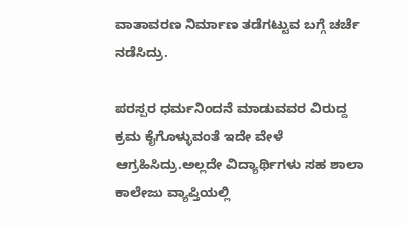ವಾತಾವರಣ ನಿರ್ಮಾಣ ತಡೆಗಟ್ಟುವ ಬಗ್ಗೆ ಚರ್ಚೆ ನಡೆಸಿದ್ರು.

ಪರಸ್ಪರ ಧರ್ಮನಿಂದನೆ ಮಾಡುವವರ ವಿರುದ್ದ ಕ್ರಮ ಕೈಗೊಳ್ಳುವಂತೆ ಇದೇ ವೇಳೆ ಆಗ್ರಹಿಸಿದ್ರು.ಅಲ್ಲದೇ ವಿದ್ಯಾರ್ಥಿಗಳು ಸಹ ಶಾಲಾ ಕಾಲೇಜು ವ್ಯಾಪ್ತಿಯಲ್ಲಿ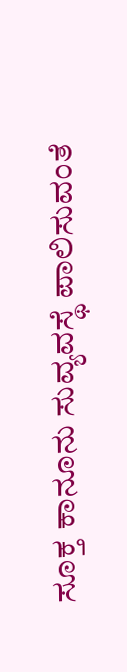ಸೂಕ್ತ ಕಾನೂನು ಸುವ್ಯವಸ್ಥೆ ಪಾಲಿಸುವಂತೆ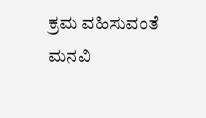ಕ್ರಮ ವಹಿಸುವಂತೆ ಮನವಿ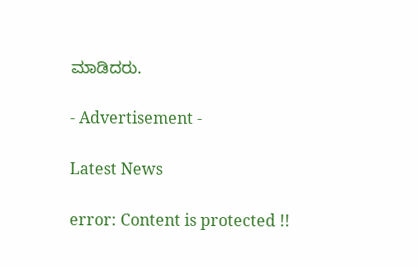ಮಾಡಿದರು.

- Advertisement -

Latest News

error: Content is protected !!